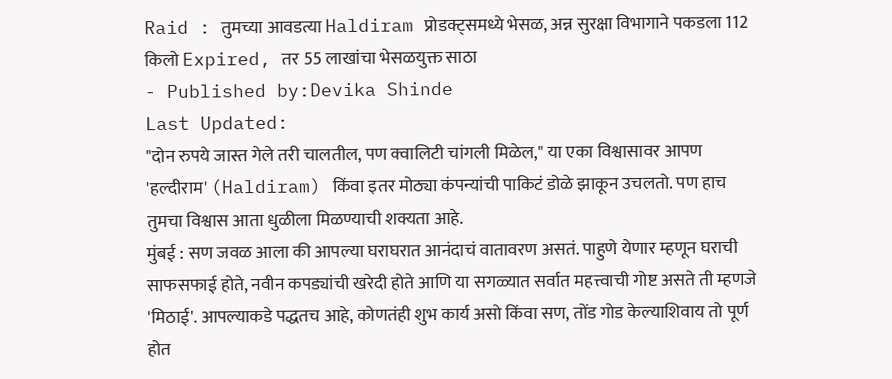Raid : तुमच्या आवडत्या Haldiram प्रोडक्ट्समध्ये भेसळ, अन्न सुरक्षा विभागाने पकडला 112 किलो Expired, तर 55 लाखांचा भेसळयुक्त साठा
- Published by:Devika Shinde
Last Updated:
"दोन रुपये जास्त गेले तरी चालतील, पण क्वालिटी चांगली मिळेल," या एका विश्वासावर आपण 'हल्दीराम' (Haldiram) किंवा इतर मोठ्या कंपन्यांची पाकिटं डोळे झाकून उचलतो. पण हाच तुमचा विश्वास आता धुळीला मिळण्याची शक्यता आहे.
मुंबई : सण जवळ आला की आपल्या घराघरात आनंदाचं वातावरण असतं. पाहुणे येणार म्हणून घराची साफसफाई होते, नवीन कपड्यांची खरेदी होते आणि या सगळ्यात सर्वात महत्त्वाची गोष्ट असते ती म्हणजे 'मिठाई'. आपल्याकडे पद्धतच आहे, कोणतंही शुभ कार्य असो किंवा सण, तोंड गोड केल्याशिवाय तो पूर्ण होत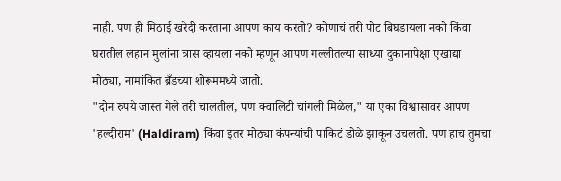नाही. पण ही मिठाई खरेदी करताना आपण काय करतो? कोणाचं तरी पोट बिघडायला नको किंवा घरातील लहान मुलांना त्रास व्हायला नको म्हणून आपण गल्लीतल्या साध्या दुकानापेक्षा एखाद्या मोठ्या, नामांकित ब्रँडच्या शोरूममध्ये जातो.
"दोन रुपये जास्त गेले तरी चालतील, पण क्वालिटी चांगली मिळेल," या एका विश्वासावर आपण 'हल्दीराम' (Haldiram) किंवा इतर मोठ्या कंपन्यांची पाकिटं डोळे झाकून उचलतो. पण हाच तुमचा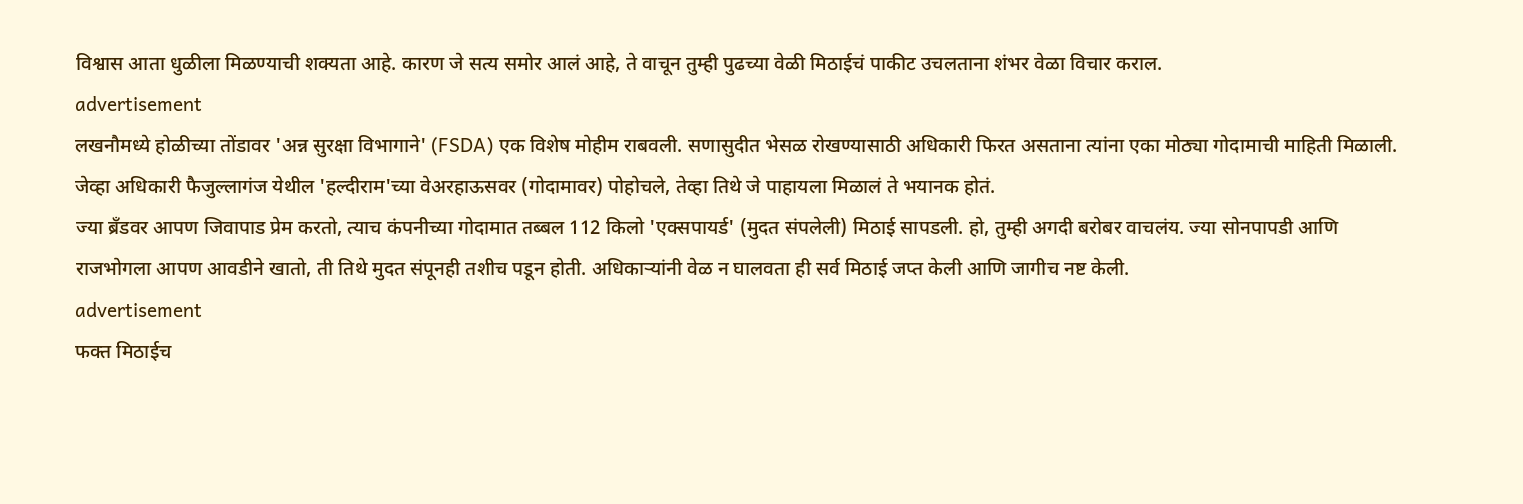विश्वास आता धुळीला मिळण्याची शक्यता आहे. कारण जे सत्य समोर आलं आहे, ते वाचून तुम्ही पुढच्या वेळी मिठाईचं पाकीट उचलताना शंभर वेळा विचार कराल.
advertisement
लखनौमध्ये होळीच्या तोंडावर 'अन्न सुरक्षा विभागाने' (FSDA) एक विशेष मोहीम राबवली. सणासुदीत भेसळ रोखण्यासाठी अधिकारी फिरत असताना त्यांना एका मोठ्या गोदामाची माहिती मिळाली. जेव्हा अधिकारी फैजुल्लागंज येथील 'हल्दीराम'च्या वेअरहाऊसवर (गोदामावर) पोहोचले, तेव्हा तिथे जे पाहायला मिळालं ते भयानक होतं.
ज्या ब्रँडवर आपण जिवापाड प्रेम करतो, त्याच कंपनीच्या गोदामात तब्बल 112 किलो 'एक्सपायर्ड' (मुदत संपलेली) मिठाई सापडली. हो, तुम्ही अगदी बरोबर वाचलंय. ज्या सोनपापडी आणि राजभोगला आपण आवडीने खातो, ती तिथे मुदत संपूनही तशीच पडून होती. अधिकाऱ्यांनी वेळ न घालवता ही सर्व मिठाई जप्त केली आणि जागीच नष्ट केली.
advertisement
फक्त मिठाईच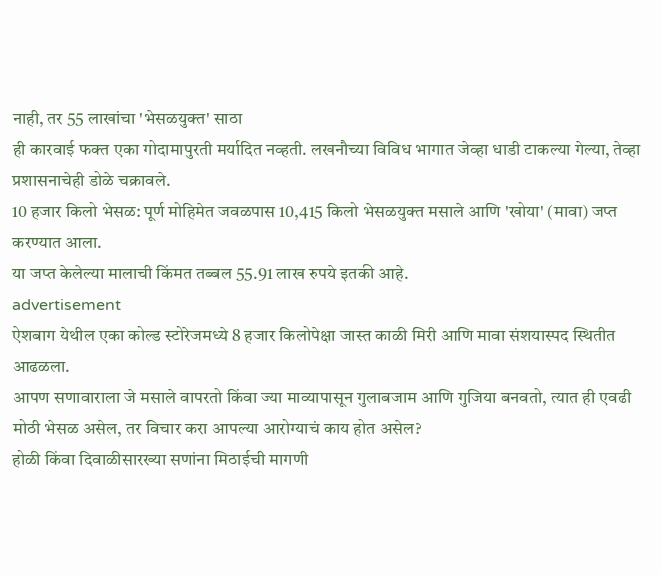नाही, तर 55 लाखांचा 'भेसळयुक्त' साठा
ही कारवाई फक्त एका गोदामापुरती मर्यादित नव्हती. लखनौच्या विविध भागात जेव्हा धाडी टाकल्या गेल्या, तेव्हा प्रशासनाचेही डोळे चक्रावले.
10 हजार किलो भेसळ: पूर्ण मोहिमेत जवळपास 10,415 किलो भेसळयुक्त मसाले आणि 'खोया' (मावा) जप्त करण्यात आला.
या जप्त केलेल्या मालाची किंमत तब्बल 55.91 लाख रुपये इतकी आहे.
advertisement
ऐशबाग येथील एका कोल्ड स्टोरेजमध्ये 8 हजार किलोपेक्षा जास्त काळी मिरी आणि मावा संशयास्पद स्थितीत आढळला.
आपण सणावाराला जे मसाले वापरतो किंवा ज्या माव्यापासून गुलाबजाम आणि गुजिया बनवतो, त्यात ही एवढी मोठी भेसळ असेल, तर विचार करा आपल्या आरोग्याचं काय होत असेल?
होळी किंवा दिवाळीसारख्या सणांना मिठाईची मागणी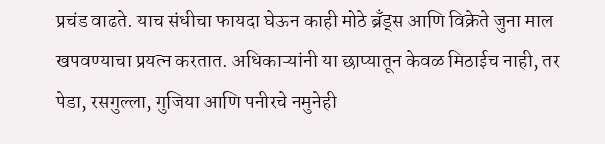प्रचंड वाढते. याच संधीचा फायदा घेऊन काही मोठे ब्रँड्स आणि विक्रेते जुना माल खपवण्याचा प्रयत्न करतात. अधिकाऱ्यांनी या छाप्यातून केवळ मिठाईच नाही, तर पेडा, रसगुल्ला, गुजिया आणि पनीरचे नमुनेही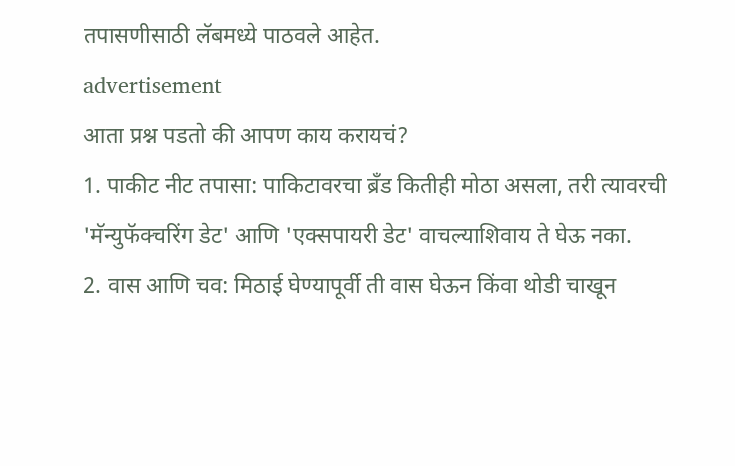तपासणीसाठी लॅबमध्ये पाठवले आहेत.
advertisement
आता प्रश्न पडतो की आपण काय करायचं?
1. पाकीट नीट तपासा: पाकिटावरचा ब्रँड कितीही मोठा असला, तरी त्यावरची 'मॅन्युफॅक्चरिंग डेट' आणि 'एक्सपायरी डेट' वाचल्याशिवाय ते घेऊ नका.
2. वास आणि चव: मिठाई घेण्यापूर्वी ती वास घेऊन किंवा थोडी चाखून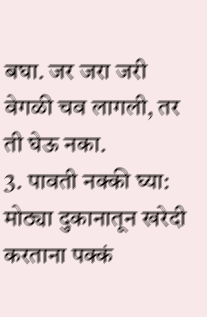बघा. जर जरा जरी वेगळी चव लागली, तर ती घेऊ नका.
3. पावती नक्की घ्या: मोठ्या दुकानातून खरेदी करताना पक्कं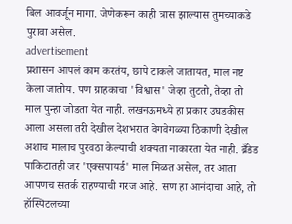बिल आवर्जून मागा. जेणेकरून काही त्रास झाल्यास तुमच्याकडे पुरावा असेल.
advertisement
प्रशासन आपलं काम करतंय, छापे टाकले जातायत, माल नष्ट केला जातोय. पण ग्राहकाचा 'विश्वास' जेव्हा तुटतो, तेव्हा तो माल पुन्हा जोडता येत नाही. लखनऊमध्ये हा प्रकार उघडकीस आला असला तरी देखील देशभरात वेगवेगळ्या ठिकाणी देखील अशाच मालाच पुरवठा केल्याची शक्यता नाकारता येत नाही. ब्रँडेड पाकिटातही जर 'एक्सपायर्ड' माल मिळत असेल, तर आता आपणच सतर्क राहण्याची गरज आहे. सण हा आनंदाचा आहे, तो हॉस्पिटलच्या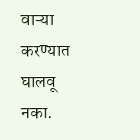वाऱ्या करण्यात घालवू नका.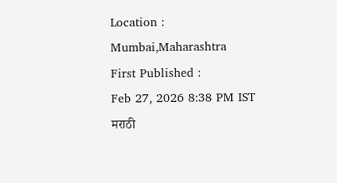Location :
Mumbai,Maharashtra
First Published :
Feb 27, 2026 8:38 PM IST
मराठी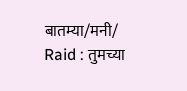बातम्या/मनी/
Raid : तुमच्या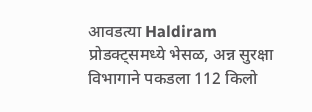आवडत्या Haldiram प्रोडक्ट्समध्ये भेसळ, अन्न सुरक्षा विभागाने पकडला 112 किलो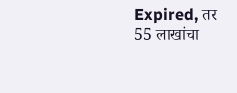Expired, तर 55 लाखांचा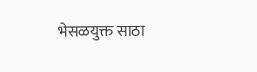भेसळयुक्त साठा